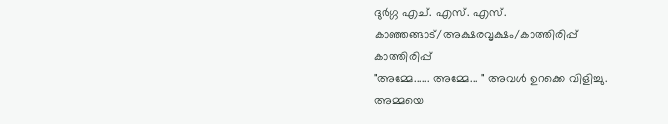ദുർഗ്ഗ എച്. എസ്. എസ്. കാഞ്ഞങ്ങാട്/അക്ഷരവൃക്ഷം/കാത്തിരിപ്പ്
കാത്തിരിപ്പ്
"അമ്മേ...... അമ്മേ... " അവൾ ഉറക്കെ വിളിച്ചു. അമ്മയെ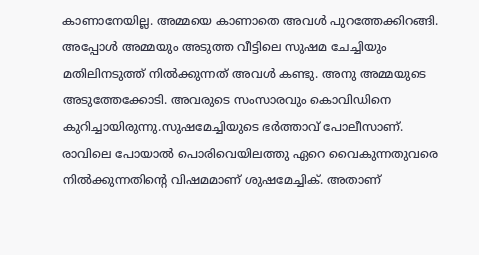കാണാനേയില്ല. അമ്മയെ കാണാതെ അവൾ പുറത്തേക്കിറങ്ങി. അപ്പോൾ അമ്മയും അടുത്ത വീട്ടിലെ സുഷമ ചേച്ചിയും മതിലിനടുത്ത് നിൽക്കുന്നത് അവൾ കണ്ടു. അനു അമ്മയുടെ അടുത്തേക്കോടി. അവരുടെ സംസാരവും കൊവിഡിനെ കുറിച്ചായിരുന്നു.സുഷമേച്ചിയുടെ ഭർത്താവ് പോലീസാണ്. രാവിലെ പോയാൽ പൊരിവെയിലത്തു ഏറെ വൈകുന്നതുവരെ നിൽക്കുന്നതിന്റെ വിഷമമാണ് ശുഷമേച്ചിക്. അതാണ്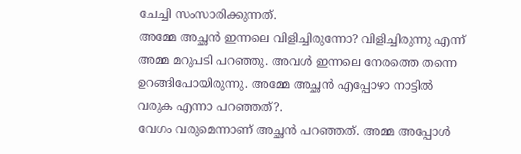ചേച്ചി സംസാരിക്കുന്നത്.
അമ്മേ അച്ഛൻ ഇന്നലെ വിളിച്ചിരുന്നോ? വിളിച്ചിരുന്നു എന്ന് അമ്മ മറുപടി പറഞ്ഞു. അവൾ ഇന്നലെ നേരത്തെ തന്നെ ഉറങ്ങിപോയിരുന്നു. അമ്മേ അച്ഛൻ എപ്പോഴാ നാട്ടിൽ വരുക എന്നാ പറഞ്ഞത്?.
വേഗം വരുമെന്നാണ് അച്ഛൻ പറഞ്ഞത്. അമ്മ അപ്പോൾ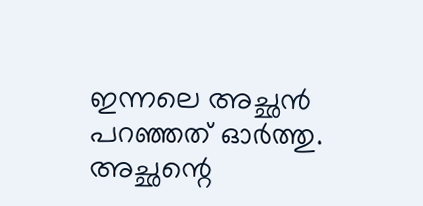ഇന്നലെ അച്ഛൻ പറഞ്ഞത് ഓർത്തു. അച്ഛന്റെ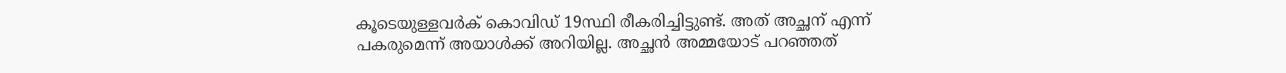കൂടെയുള്ളവർക് കൊവിഡ് 19സ്ഥി രീകരിച്ചിട്ടുണ്ട്. അത് അച്ഛന് എന്ന് പകരുമെന്ന് അയാൾക്ക് അറിയില്ല. അച്ഛൻ അമ്മയോട് പറഞ്ഞത്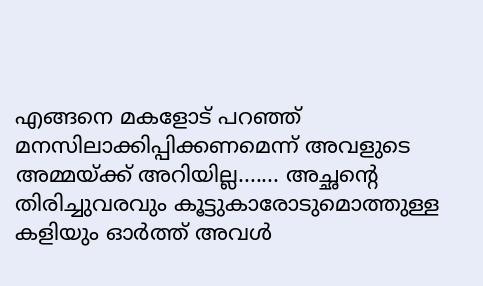എങ്ങനെ മകളോട് പറഞ്ഞ് മനസിലാക്കിപ്പിക്കണമെന്ന് അവളുടെ അമ്മയ്ക്ക് അറിയില്ല....... അച്ഛന്റെ തിരിച്ചുവരവും കൂട്ടുകാരോടുമൊത്തുള്ള കളിയും ഓർത്ത് അവൾ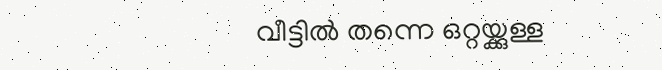വീട്ടിൽ തന്നെ ഒറ്റയ്ക്കുള്ള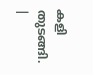കളി തുടങ്ങി.
|